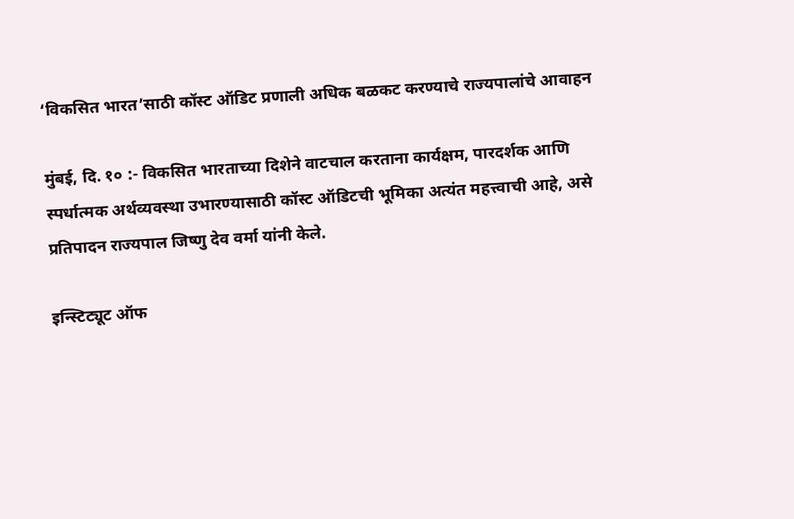‘विकसित भारत’साठी कॉस्ट ऑडिट प्रणाली अधिक बळकट करण्याचे राज्यपालांचे आवाहन

मुंबई, दि. १० :- विकसित भारताच्या दिशेने वाटचाल करताना कार्यक्षम, पारदर्शक आणि स्पर्धात्मक अर्थव्यवस्था उभारण्यासाठी कॉस्ट ऑडिटची भूमिका अत्यंत महत्त्वाची आहे, असे प्रतिपादन राज्यपाल जिष्णु देव वर्मा यांनी केले.

इन्स्टिट्यूट ऑफ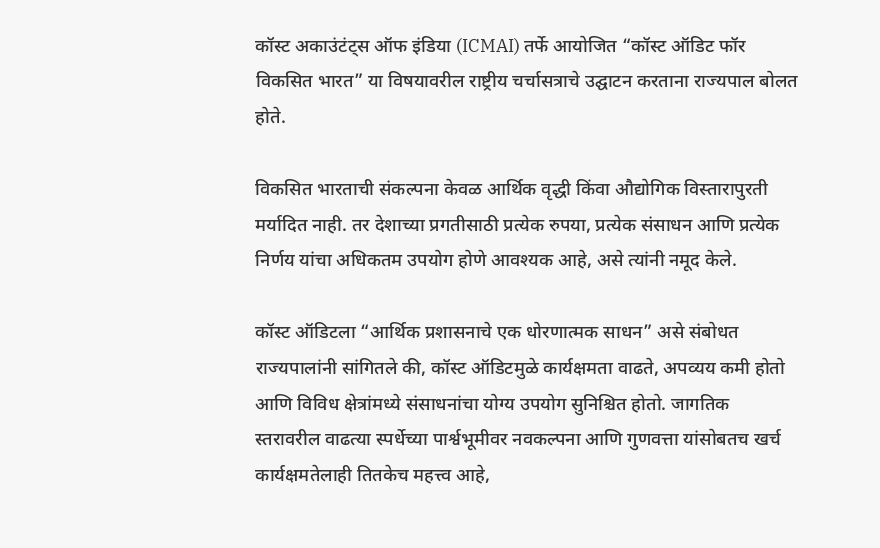कॉस्ट अकाउंटंट्स ऑफ इंडिया (ICMAI) तर्फे आयोजित “कॉस्ट ऑडिट फॉर विकसित भारत” या विषयावरील राष्ट्रीय चर्चासत्राचे उद्घाटन करताना राज्यपाल बोलत होते.

विकसित भारताची संकल्पना केवळ आर्थिक वृद्धी किंवा औद्योगिक विस्तारापुरती मर्यादित नाही. तर देशाच्या प्रगतीसाठी प्रत्येक रुपया, प्रत्येक संसाधन आणि प्रत्येक निर्णय यांचा अधिकतम उपयोग होणे आवश्यक आहे, असे त्यांनी नमूद केले.

कॉस्ट ऑडिटला “आर्थिक प्रशासनाचे एक धोरणात्मक साधन” असे संबोधत राज्यपालांनी सांगितले की, कॉस्ट ऑडिटमुळे कार्यक्षमता वाढते, अपव्यय कमी होतो आणि विविध क्षेत्रांमध्ये संसाधनांचा योग्य उपयोग सुनिश्चित होतो. जागतिक स्तरावरील वाढत्या स्पर्धेच्या पार्श्वभूमीवर नवकल्पना आणि गुणवत्ता यांसोबतच खर्च कार्यक्षमतेलाही तितकेच महत्त्व आहे,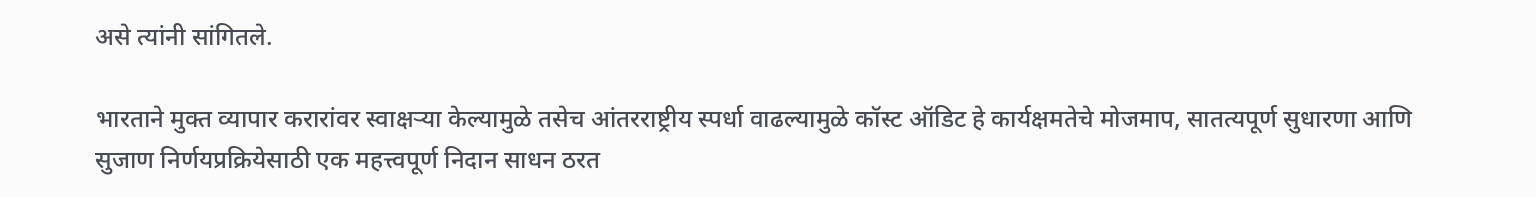असे त्यांनी सांगितले.

भारताने मुक्त व्यापार करारांवर स्वाक्षऱ्या केल्यामुळे तसेच आंतरराष्ट्रीय स्पर्धा वाढल्यामुळे कॉस्ट ऑडिट हे कार्यक्षमतेचे मोजमाप, सातत्यपूर्ण सुधारणा आणि सुजाण निर्णयप्रक्रियेसाठी एक महत्त्वपूर्ण निदान साधन ठरत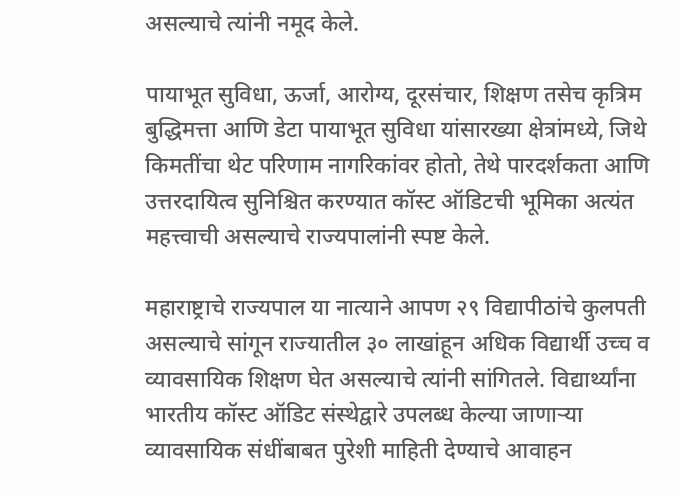असल्याचे त्यांनी नमूद केले.

पायाभूत सुविधा, ऊर्जा, आरोग्य, दूरसंचार, शिक्षण तसेच कृत्रिम बुद्धिमत्ता आणि डेटा पायाभूत सुविधा यांसारख्या क्षेत्रांमध्ये, जिथे किमतींचा थेट परिणाम नागरिकांवर होतो, तेथे पारदर्शकता आणि उत्तरदायित्व सुनिश्चित करण्यात कॉस्ट ऑडिटची भूमिका अत्यंत महत्त्वाची असल्याचे राज्यपालांनी स्पष्ट केले.

महाराष्ट्राचे राज्यपाल या नात्याने आपण २९ विद्यापीठांचे कुलपती असल्याचे सांगून राज्यातील ३० लाखांहून अधिक विद्यार्थी उच्च व व्यावसायिक शिक्षण घेत असल्याचे त्यांनी सांगितले. विद्यार्थ्यांना भारतीय कॉस्ट ऑडिट संस्थेद्वारे उपलब्ध केल्या जाणाऱ्या व्यावसायिक संधींबाबत पुरेशी माहिती देण्याचे आवाहन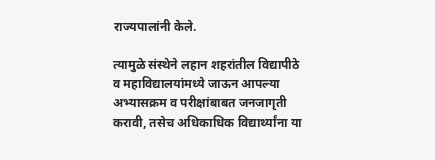राज्यपालांनी केले.

त्यामुळे संस्थेने लहान शहरांतील विद्यापीठे व महाविद्यालयांमध्ये जाऊन आपल्या अभ्यासक्रम व परीक्षांबाबत जनजागृती करावी, तसेच अधिकाधिक विद्यार्थ्यांना या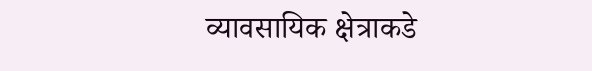व्यावसायिक क्षेत्राकडे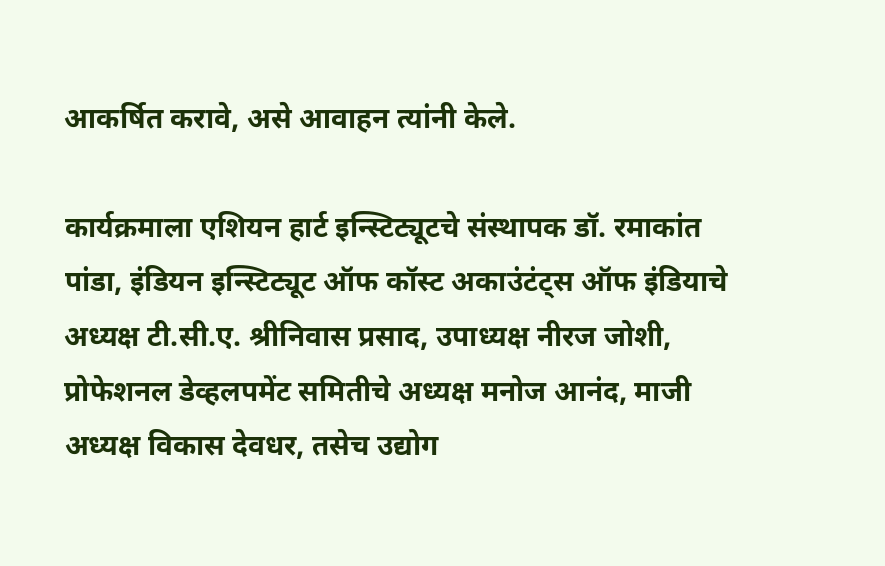आकर्षित करावे, असे आवाहन त्यांनी केले.

कार्यक्रमाला एशियन हार्ट इन्स्टिट्यूटचे संस्थापक डॉ. रमाकांत पांडा, इंडियन इन्स्टिट्यूट ऑफ कॉस्ट अकाउंटंट्स ऑफ इंडियाचे अध्यक्ष टी.सी.ए. श्रीनिवास प्रसाद, उपाध्यक्ष नीरज जोशी, प्रोफेशनल डेव्हलपमेंट समितीचे अध्यक्ष मनोज आनंद, माजी अध्यक्ष विकास देवधर, तसेच उद्योग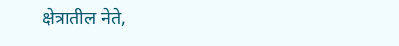क्षेत्रातील नेते,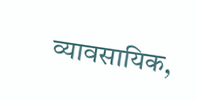व्यावसायिक,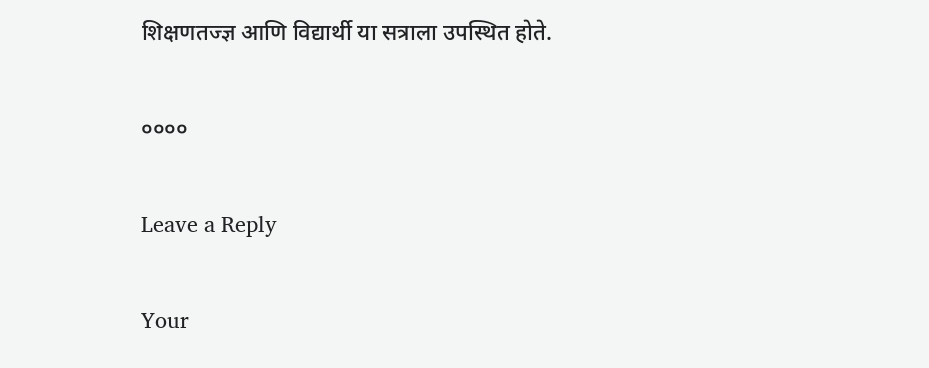शिक्षणतज्ज्ञ आणि विद्यार्थी या सत्राला उपस्थित होते.

००००

Leave a Reply

Your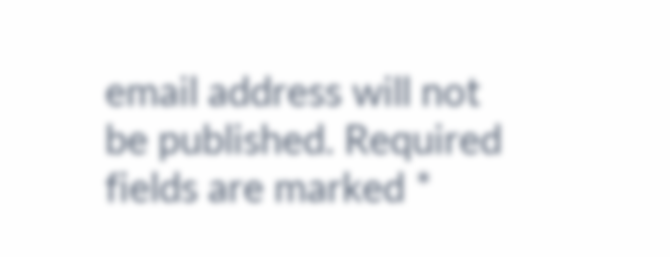email address will not be published. Required fields are marked *